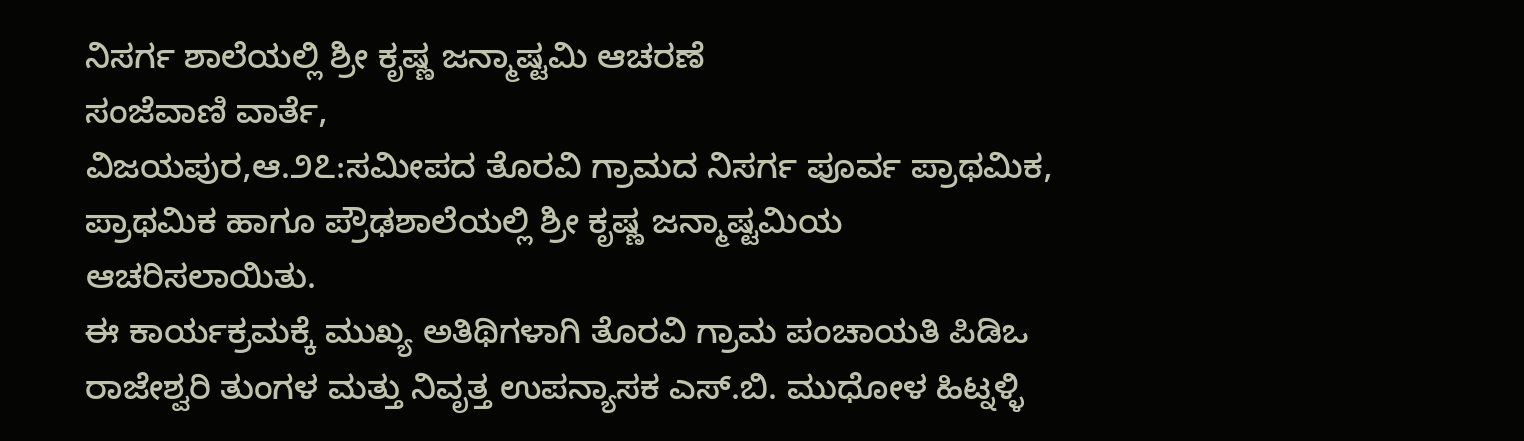ನಿಸರ್ಗ ಶಾಲೆಯಲ್ಲಿ ಶ್ರೀ ಕೃಷ್ಣ ಜನ್ಮಾಷ್ಟಮಿ ಆಚರಣೆ
ಸಂಜೆವಾಣಿ ವಾರ್ತೆ,
ವಿಜಯಪುರ,ಆ.೨೭:ಸಮೀಪದ ತೊರವಿ ಗ್ರಾಮದ ನಿಸರ್ಗ ಪೂರ್ವ ಪ್ರಾಥಮಿಕ, ಪ್ರಾಥಮಿಕ ಹಾಗೂ ಪ್ರೌಢಶಾಲೆಯಲ್ಲಿ ಶ್ರೀ ಕೃಷ್ಣ ಜನ್ಮಾಷ್ಟಮಿಯ ಆಚರಿಸಲಾಯಿತು.
ಈ ಕಾರ್ಯಕ್ರಮಕ್ಕೆ ಮುಖ್ಯ ಅತಿಥಿಗಳಾಗಿ ತೊರವಿ ಗ್ರಾಮ ಪಂಚಾಯತಿ ಪಿಡಿಒ ರಾಜೇಶ್ವರಿ ತುಂಗಳ ಮತ್ತು ನಿವೃತ್ತ ಉಪನ್ಯಾಸಕ ಎಸ್.ಬಿ. ಮುಧೋಳ ಹಿಟ್ನಳ್ಳಿ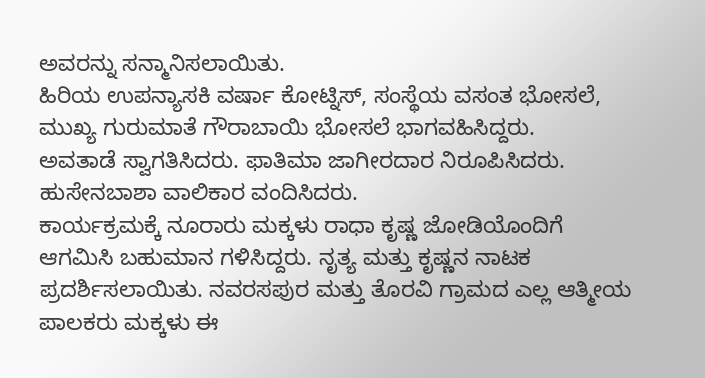ಅವರನ್ನು ಸನ್ಮಾನಿಸಲಾಯಿತು.
ಹಿರಿಯ ಉಪನ್ಯಾಸಕಿ ವರ್ಷಾ ಕೋಟ್ನಿಸ್, ಸಂಸ್ಥೆಯ ವಸಂತ ಭೋಸಲೆ, ಮುಖ್ಯ ಗುರುಮಾತೆ ಗೌರಾಬಾಯಿ ಭೋಸಲೆ ಭಾಗವಹಿಸಿದ್ದರು.
ಅವತಾಡೆ ಸ್ವಾಗತಿಸಿದರು. ಫಾತಿಮಾ ಜಾಗೀರದಾರ ನಿರೂಪಿಸಿದರು. ಹುಸೇನಬಾಶಾ ವಾಲಿಕಾರ ವಂದಿಸಿದರು.
ಕಾರ್ಯಕ್ರಮಕ್ಕೆ ನೂರಾರು ಮಕ್ಕಳು ರಾಧಾ ಕೃಷ್ಣ ಜೋಡಿಯೊಂದಿಗೆ ಆಗಮಿಸಿ ಬಹುಮಾನ ಗಳಿಸಿದ್ದರು. ನೃತ್ಯ ಮತ್ತು ಕೃಷ್ಣನ ನಾಟಕ ಪ್ರದರ್ಶಿಸಲಾಯಿತು. ನವರಸಪುರ ಮತ್ತು ತೊರವಿ ಗ್ರಾಮದ ಎಲ್ಲ ಆತ್ಮೀಯ ಪಾಲಕರು ಮಕ್ಕಳು ಈ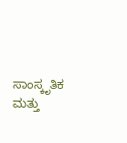ಸಾಂಸ್ಕೃತಿಕ ಮತ್ತು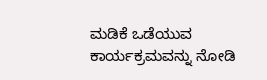ಮಡಿಕೆ ಒಡೆಯುವ ಕಾರ್ಯಕ್ರಮವನ್ನು ನೋಡಿ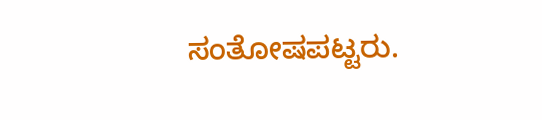ಸಂತೋಷಪಟ್ಟರು.